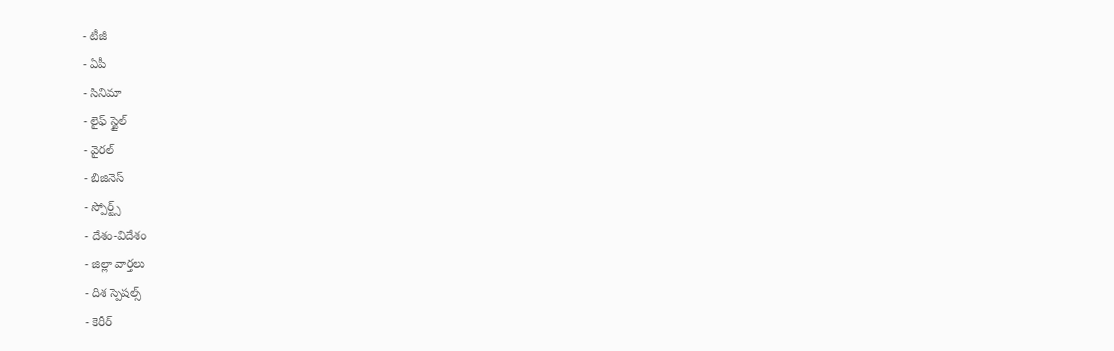- టీజీ
- ఏపీ
- సినిమా
- లైఫ్ స్టైల్
- వైరల్
- బిజినెస్
- స్పోర్ట్స్
- దేశం-విదేశం
- జిల్లా వార్తలు
- దిశ స్పెషల్స్
- కెరీర్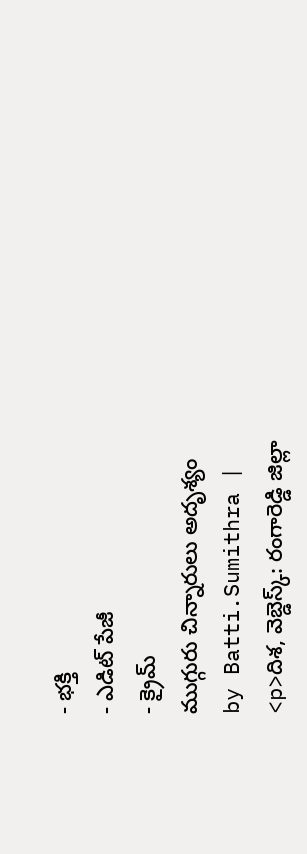- భక్తి
- ఎడిట్ పేజీ
- క్రైమ్
ముగ్గురు చిన్నారులు అదృశ్యం
by Batti.Sumithra |
<p>దిశ, వెబ్డెస్క్: రంగారెడ్డి జిల్లా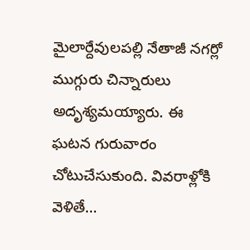మైలార్దేవులపల్లి నేతాజీ నగర్లో ముగ్గురు చిన్నారులు అదృశ్యమయ్యారు. ఈ ఘటన గురువారం చోటుచేసుకుంది. వివరాళ్లోకి వెళితే…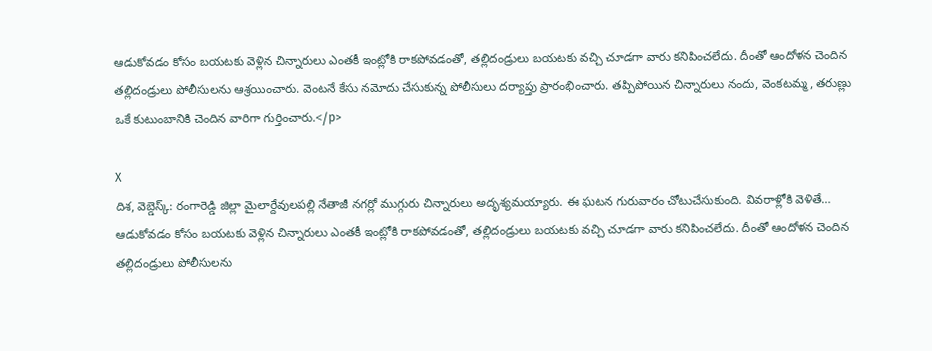ఆడుకోవడం కోసం బయటకు వెళ్లిన చిన్నారులు ఎంతకీ ఇంట్లోకి రాకపోవడంతో, తల్లిదండ్రులు బయటకు వచ్చి చూడగా వారు కనిపించలేదు. దీంతో ఆందోళన చెందిన తల్లిదండ్రులు పోలీసులను ఆశ్రయించారు. వెంటనే కేసు నమోదు చేసుకున్న పోలీసులు దర్యాప్తు ప్రారంభించారు. తప్పిపోయిన చిన్నారులు నందు, వెంకటమ్మ, తరుణ్లు ఒకే కుటుంబానికి చెందిన వారిగా గుర్తించారు.</p>

X
దిశ, వెబ్డెస్క్: రంగారెడ్డి జిల్లా మైలార్దేవులపల్లి నేతాజీ నగర్లో ముగ్గురు చిన్నారులు అదృశ్యమయ్యారు. ఈ ఘటన గురువారం చోటుచేసుకుంది. వివరాళ్లోకి వెళితే… ఆడుకోవడం కోసం బయటకు వెళ్లిన చిన్నారులు ఎంతకీ ఇంట్లోకి రాకపోవడంతో, తల్లిదండ్రులు బయటకు వచ్చి చూడగా వారు కనిపించలేదు. దీంతో ఆందోళన చెందిన తల్లిదండ్రులు పోలీసులను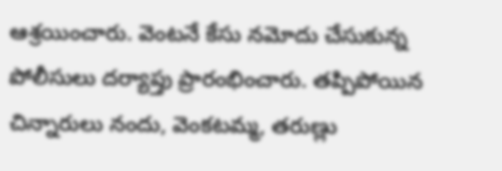ఆశ్రయించారు. వెంటనే కేసు నమోదు చేసుకున్న పోలీసులు దర్యాప్తు ప్రారంభించారు. తప్పిపోయిన చిన్నారులు నందు, వెంకటమ్మ, తరుణ్లు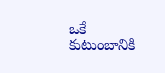ఒకే కుటుంబానికి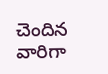చెందిన వారిగా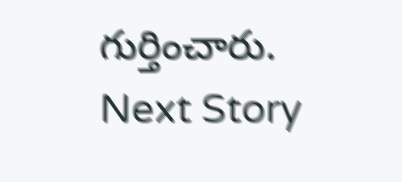గుర్తించారు.
Next Story